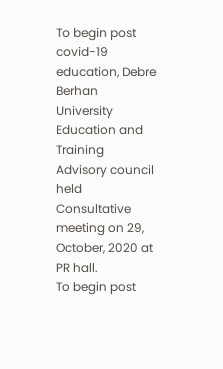To begin post covid-19 education, Debre Berhan University Education and Training Advisory council held Consultative meeting on 29, October, 2020 at PR hall.
To begin post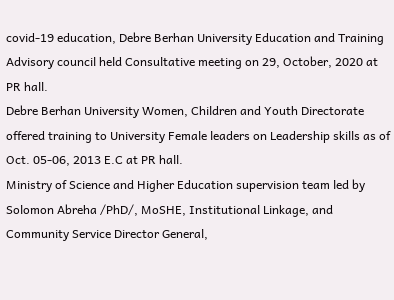covid-19 education, Debre Berhan University Education and Training Advisory council held Consultative meeting on 29, October, 2020 at PR hall.
Debre Berhan University Women, Children and Youth Directorate offered training to University Female leaders on Leadership skills as of Oct. 05-06, 2013 E.C at PR hall.
Ministry of Science and Higher Education supervision team led by Solomon Abreha /PhD/, MoSHE, Institutional Linkage, and Community Service Director General,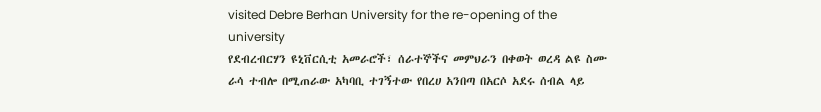visited Debre Berhan University for the re-opening of the university
የደብረብርሃን ዩኒቨርሲቲ አመራሮች፣ ሰራተኞችና መምህራን በቀወት ወረዳ ልዩ ስሙ ራሳ ተብሎ በሚጠራው አካባቢ ተገኝተው የበረሀ አንበጣ በአርሶ አደሩ ሰብል ላይ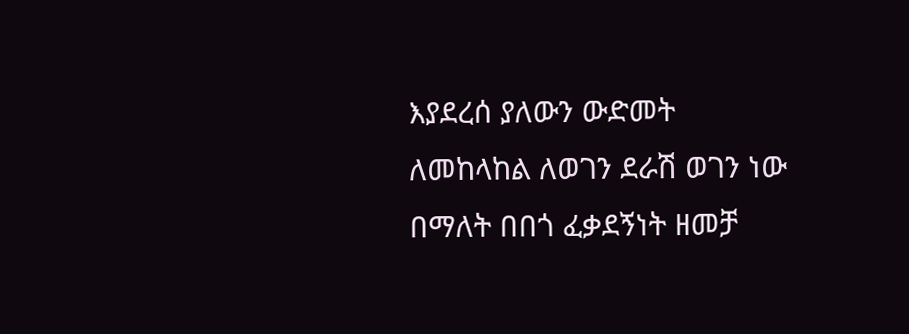እያደረሰ ያለውን ውድመት ለመከላከል ለወገን ደራሽ ወገን ነው በማለት በበጎ ፈቃደኝነት ዘመቻ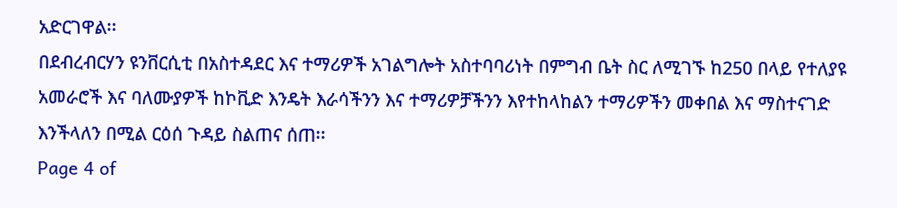አድርገዋል፡፡
በደብረብርሃን ዩንቨርሲቲ በአስተዳደር እና ተማሪዎች አገልግሎት አስተባባሪነት በምግብ ቤት ስር ለሚገኙ ከ250 በላይ የተለያዩ አመራሮች እና ባለሙያዎች ከኮቪድ እንዴት እራሳችንን እና ተማሪዎቻችንን እየተከላከልን ተማሪዎችን መቀበል እና ማስተናገድ እንችላለን በሚል ርዕሰ ጉዳይ ስልጠና ሰጠ፡፡
Page 4 of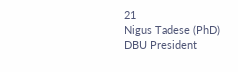21
Nigus Tadese (PhD)
DBU President